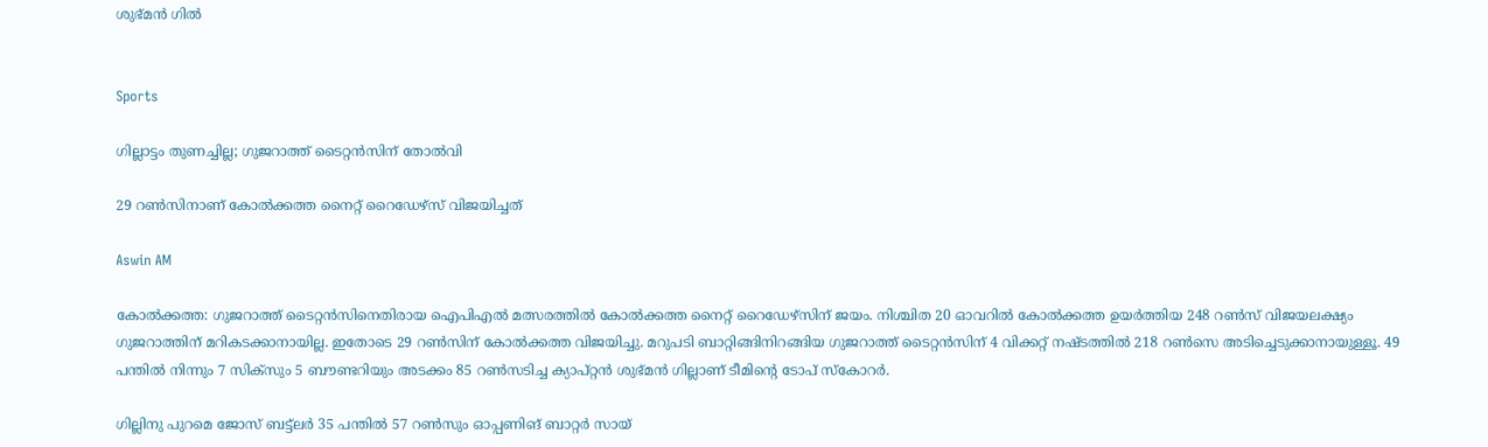ശുഭ്മൻ ഗിൽ


Sports

ഗില്ലാട്ടം തുണച്ചില്ല; ഗുജറാത്ത് ടൈറ്റൻസിന് തോൽവി

29 റൺസിനാണ് കോൽക്കത്ത നൈറ്റ് റൈഡേഴ്സ് വിജയിച്ചത്

Aswin AM

കോൽക്കത്ത: ഗുജറാത്ത് ടൈറ്റൻസിനെതിരായ ഐപിഎൽ‌ മത്സരത്തിൽ കോൽക്കത്ത നൈറ്റ് റൈഡേഴ്സിന് ജയം. നിശ്ചിത 20 ഓവറിൽ കോൽക്കത്ത ഉയർത്തിയ 248 റൺസ് വിജയലക്ഷ‍്യം ഗുജറാത്തിന് മറികടക്കാനായില്ല. ഇതോടെ 29 റൺസിന് കോൽക്കത്ത വിജയിച്ചു. മറുപടി ബാറ്റിങ്ങിനിറങ്ങിയ ഗുജറാത്ത് ടൈറ്റൻസിന് 4 വിക്കറ്റ് നഷ്ടത്തിൽ 218 റൺസെ അടിച്ചെടുക്കാനായുള്ളൂ. 49 പന്തിൽ നിന്നും 7 സിക്സും 5 ബൗണ്ടറിയും അടക്കം 85 റൺസടിച്ച ക‍്യാപ്റ്റൻ ശുഭ്മൻ ഗില്ലാണ് ടീമിന്‍റെ ടോപ് സ്കോറർ.

ഗില്ലിനു പുറമെ ജോസ് ബട്ട്ലർ 35 പന്തിൽ 57 റൺസും ഓപ്പണിങ് ബാറ്റർ സായ്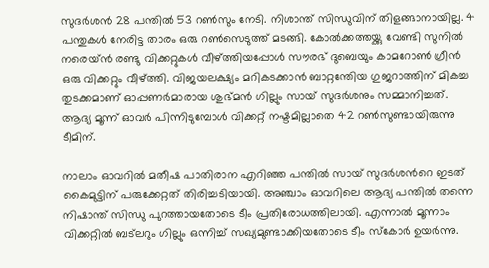സുദർശൻ 28 പന്തിൽ 53 റൺസും നേടി. നിശാന്ത് സിന്ധുവിന് തിളങ്ങാനായില്ല. 4 പന്തുകൾ നേരിട്ട താരം ഒരു റൺസെടുത്ത് മടങ്ങി. കോൽക്കത്തയ്ക്കു വേണ്ടി സുനിൽ നരെയ്ൻ രണ്ടു വിക്കറ്റുകൾ വീഴ്ത്തിയപ്പോൾ സൗരഭ് ദുബെയും കാമറോൺ ഗ്രീൻ ഒരു വിക്കറ്റും വീഴ്ത്തി. വിജയലക്ഷ‍്യം മറികടക്കാൻ ബാറ്റന്തേിയ ഗുജറാത്തിന് മികച്ച തുടക്കമാണ് ഓപ്പണർമാരായ ശുഭ്മൻ ഗില്ലും സായ് സുദർശനും സമ്മാനിച്ചത്. ആദ‍്യ മൂന്ന് ഓവർ പിന്നിടുമ്പോൾ വിക്കറ്റ് നഷ്ടമില്ലാതെ 42 റൺസുണ്ടായിരുന്നു ടീമിന്.

നാലാം ഓവറിൽ‌ മതീഷ പാതിരാന എറിഞ്ഞ പന്തിൽ സായ് സുദർശന്‍റെ ഇടത് കൈമുട്ടിന് പരുക്കേറ്റത് തിരിച്ചടിയായി. അഞ്ചാം ഓവറിലെ ആദ‍്യ പന്തിൽ തന്നെ നിഷാന്ത് സിന്ധു പുറത്തായതോടെ ടീം പ്രതിരോധത്തിലായി. എന്നാൽ മൂന്നാം വിക്കറ്റിൽ ബട്‌ലറും ഗില്ലും ഒന്നിച്ച് സഖ‍്യമുണ്ടാക്കിയതോടെ ടീം സ്കോർ ഉയർന്നു.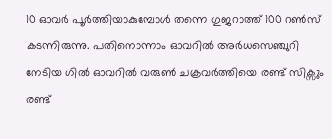10 ഓവർ പൂർത്തിയാകുമ്പോൾ തന്നെ ഗുജറാത്ത് 100 റൺസ് കടന്നിരുന്നു. പതിനൊന്നാം ഓവറിൽ‌ അർധസെഞ്ചുറി നേടിയ ഗിൽ ഓവറിൽ വരുൺ ചക്രവർത്തിയെ രണ്ട് സിക്സും രണ്ട്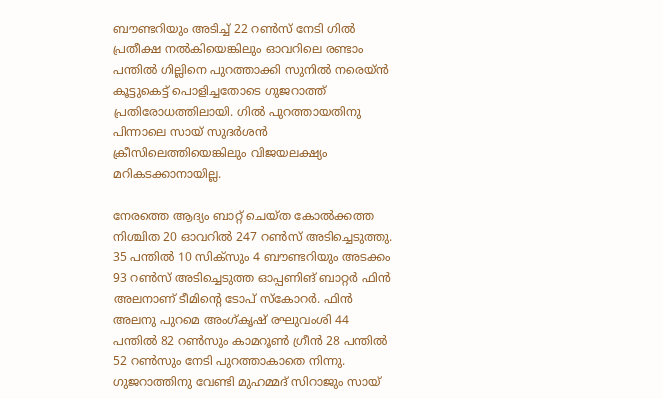ബൗണ്ടറിയും അടിച്ച് 22 റൺസ് നേടി ഗിൽ പ്രതീക്ഷ നൽകിയെങ്കിലും ഓവറിലെ രണ്ടാം പന്തിൽ ഗില്ലിനെ പുറത്താക്കി സുനിൽ നരെയ്ൻ കൂട്ടുകെട്ട് പൊളിച്ചതോടെ ഗുജറാത്ത് പ്രതിരോധത്തിലായി. ഗിൽ പുറത്തായതിനു പിന്നാലെ സായ് സുദർശൻ ക്രീസിലെത്തിയെങ്കിലും വിജയലക്ഷ‍്യം മറികടക്കാനായില്ല.

നേരത്തെ ആദ‍്യം ബാറ്റ് ചെയ്ത കോൽക്കത്ത നിശ്ചിത 20 ഓവറിൽ 247 റൺസ് അടിച്ചെടുത്തു. 35 പന്തിൽ 10 സിക്സും 4 ബൗണ്ടറിയും അടക്കം 93 റൺസ് അടിച്ചെടുത്ത ഓപ്പണിങ് ബാറ്റർ ഫിൻ അലനാണ് ടീമിന്‍റെ ടോപ് സ്കോറർ. ഫിൻ അലനു പുറമെ അംഗ്കൃഷ് രഘുവംശി 44 പന്തിൽ 82 റൺസും കാമറൂൺ ഗ്രീൻ 28 പന്തിൽ 52 റൺസും നേടി പുറത്താകാതെ നിന്നു. ഗുജറാത്തിനു വേണ്ടി മുഹമ്മദ് സിറാജും സായ്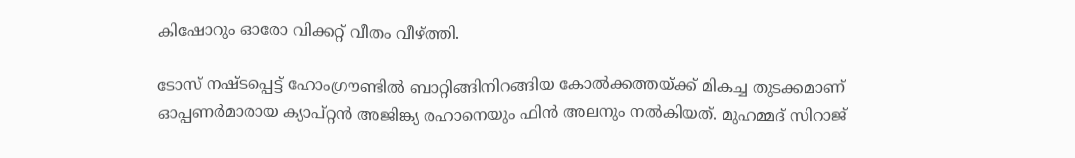കിഷോറും ഓരോ വിക്കറ്റ് വീതം വീഴ്ത്തി.

ടോസ് നഷ്ടപ്പെട്ട് ഹോംഗ്രൗണ്ടിൽ ബാറ്റിങ്ങിനിറങ്ങിയ കോൽക്കത്തയ്ക്ക് മികച്ച തുടക്കമാണ് ഓപ്പണർമാരായ ക‍്യാപ്റ്റൻ അജിങ്ക‍്യ രഹാനെയും ഫിൻ അലനും നൽകിയത്. മുഹമ്മദ് സിറാജ്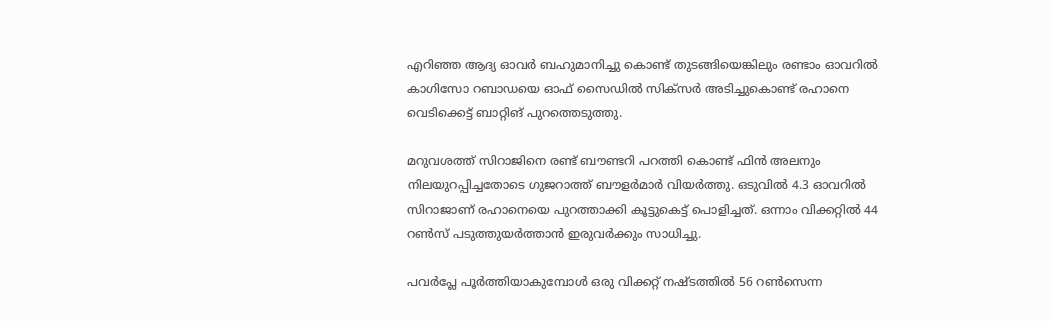എറിഞ്ഞ ആദ‍്യ ഓവർ ബഹുമാനിച്ചു കൊണ്ട് തുടങ്ങിയെങ്കിലും രണ്ടാം ഓവറിൽ കാഗിസോ റബാഡയെ ഓഫ് സൈഡിൽ സിക്സർ അടിച്ചുകൊണ്ട് രഹാനെ വെടിക്കെട്ട് ബാറ്റിങ് പുറത്തെടുത്തു.

മറുവശത്ത് സിറാജിനെ രണ്ട് ബൗണ്ടറി പറത്തി കൊണ്ട് ഫിൻ അലനും നിലയുറപ്പിച്ചതോടെ ഗുജറാത്ത് ബൗളർമാർ വിയർത്തു. ഒടുവിൽ 4.3 ഓവറിൽ സിറാജാണ് രഹാനെയെ പുറത്താക്കി കൂട്ടുകെട്ട് പൊളിച്ചത്. ഒന്നാം വിക്കറ്റിൽ 44 റൺസ് പടുത്തുയർത്താൻ ഇരുവർക്കും സാധിച്ചു.

പവർപ്ലേ പൂർത്തിയാകുമ്പോൾ ഒരു വിക്കറ്റ് നഷ്ടത്തിൽ 56 റൺസെന്ന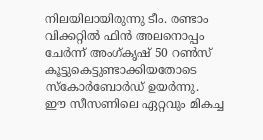നിലയിലായിരുന്നു ടീം. രണ്ടാം വിക്കറ്റിൽ ഫിൻ അലനൊപ്പം ചേർന്ന് അംഗ്കൃഷ് 50 റൺസ് കൂട്ടുകെട്ടുണ്ടാക്കിയതോടെ സ്കോർബോർഡ് ഉയർന്നു. ഈ സീസണിലെ ഏറ്റവും മികച്ച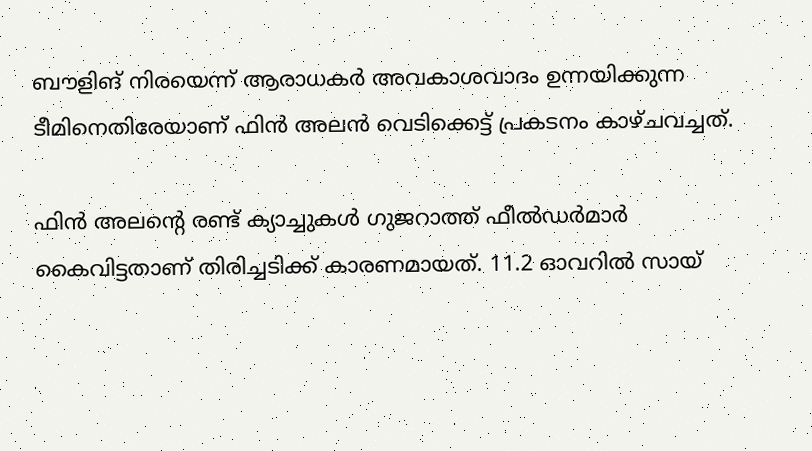ബൗളിങ് നിരയെന്ന് ആരാധകർ അവകാശവാദം ഉന്നയിക്കുന്ന ടീമിനെതിരേയാണ് ഫിൻ അലൻ വെടിക്കെട്ട് പ്രകടനം കാഴ്ചവച്ചത്.

ഫിൻ അലന്‍റെ രണ്ട് ക‍്യാച്ചുകൾ ഗുജറാത്ത് ഫീൽഡർമാർ‌ കൈവിട്ടതാണ് തിരിച്ചടിക്ക് കാരണമായത്. 11.2 ഓവറിൽ സായ്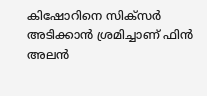കിഷോറിനെ സിക്സർ അടിക്കാൻ ശ്രമിച്ചാണ് ഫിൻ അലൻ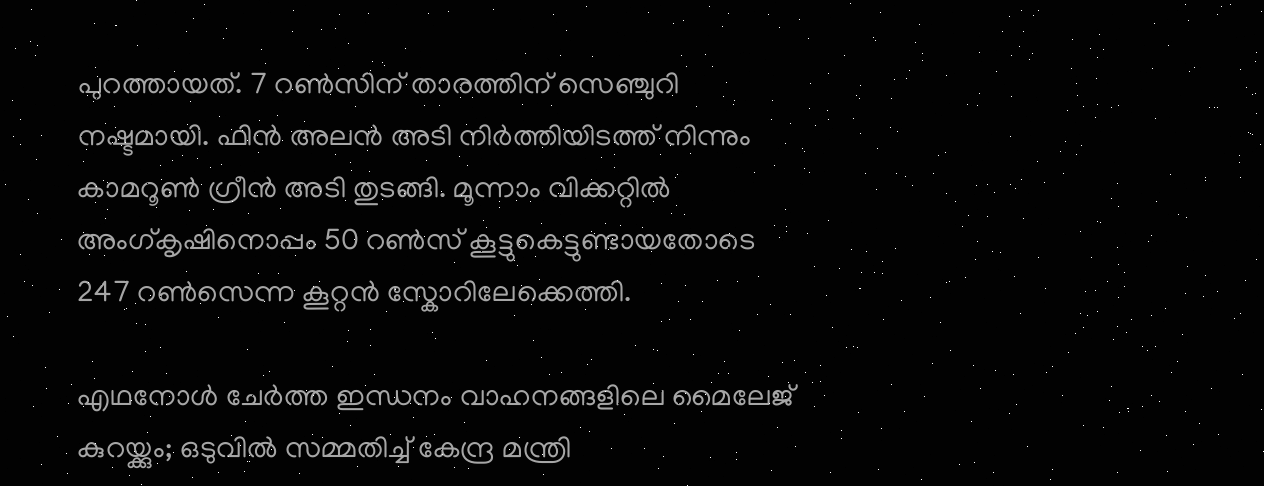പുറത്തായത്. 7 റൺസിന് താരത്തിന് സെഞ്ചുറി നഷ്ടമായി. ഫിൻ‌ അലൻ അടി നിർത്തിയിടത്ത് നിന്നും കാമറൂൺ‌ ഗ്രീൻ അടി തുടങ്ങി. മൂന്നാം വിക്കറ്റിൽ അംഗ്കൃഷിനൊപ്പം 50 റൺസ് കൂട്ടുകെട്ടുണ്ടായതോടെ 247 റൺസെന്ന കൂറ്റൻ സ്കോറിലേക്കെത്തി.

എഥനോൾ ചേർത്ത ഇന്ധനം വാഹനങ്ങളിലെ മൈലേജ് കുറയ്ക്കും; ഒടുവിൽ സമ്മതിച്ച് കേന്ദ്ര മന്ത്രി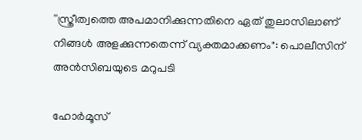''സ്ത്രീത്വത്തെ അപമാനിക്കുന്നതിനെ ഏത് തുലാസിലാണ് നിങ്ങൾ അളക്കുന്നതെന്ന് വ‍്യക്തമാക്കണം": പൊലീസിന് അൻസിബയുടെ മറുപടി

ഹോർമൂസ്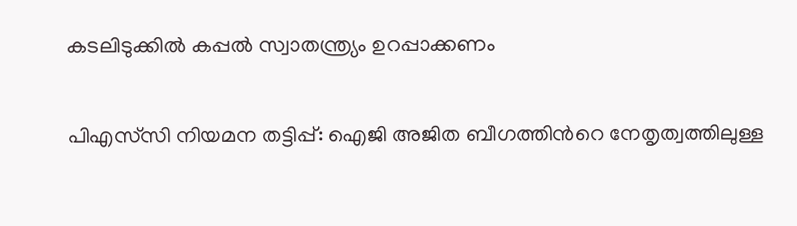കടലിടുക്കിൽ കപ്പൽ സ്വാതന്ത്ര്യം ഉറപ്പാക്കണം

പിഎസ്‌സി നിയമന തട്ടിപ്പ്: ഐജി അജിത ബീഗത്തിന്‍റെ നേതൃത്വത്തിലുള്ള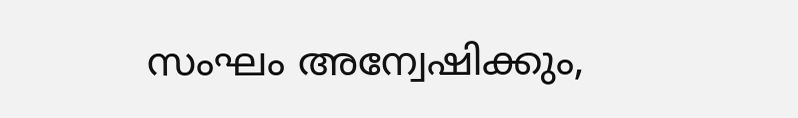സംഘം അന്വേഷിക്കും,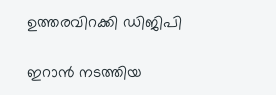ഉത്തരവിറക്കി ഡിജിപി

ഇറാൻ നടത്തിയ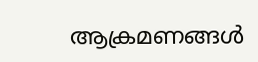ആക്രമണങ്ങൾ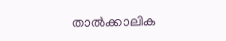താൽക്കാലിക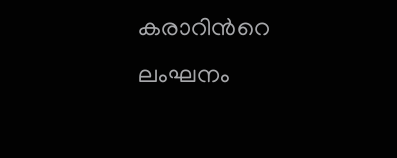കരാറിന്‍റെ ലംഘനം